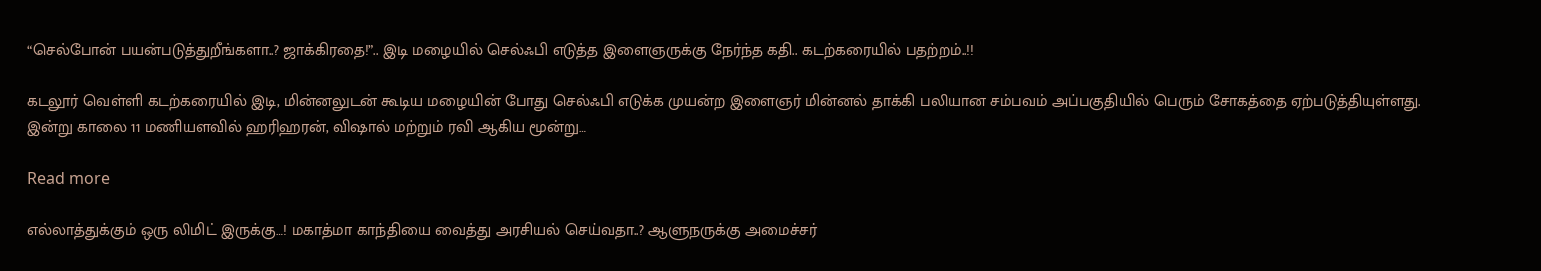“செல்போன் பயன்படுத்துறீங்களா..? ஜாக்கிரதை!”.. இடி மழையில் செல்ஃபி எடுத்த இளைஞருக்கு நேர்ந்த கதி.. கடற்கரையில் பதற்றம்..!!

கடலூர் வெள்ளி கடற்கரையில் இடி, மின்னலுடன் கூடிய மழையின் போது செல்ஃபி எடுக்க முயன்ற இளைஞர் மின்னல் தாக்கி பலியான சம்பவம் அப்பகுதியில் பெரும் சோகத்தை ஏற்படுத்தியுள்ளது. இன்று காலை 11 மணியளவில் ஹரிஹரன், விஷால் மற்றும் ரவி ஆகிய மூன்று…

Read more

எல்லாத்துக்கும் ஒரு லிமிட் இருக்கு…! மகாத்மா காந்தியை வைத்து அரசியல் செய்வதா..? ஆளுநருக்கு அமைச்சர்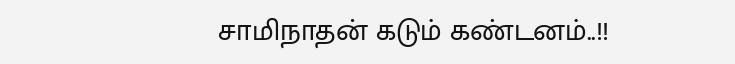சாமிநாதன் கடும் கண்டனம்..!!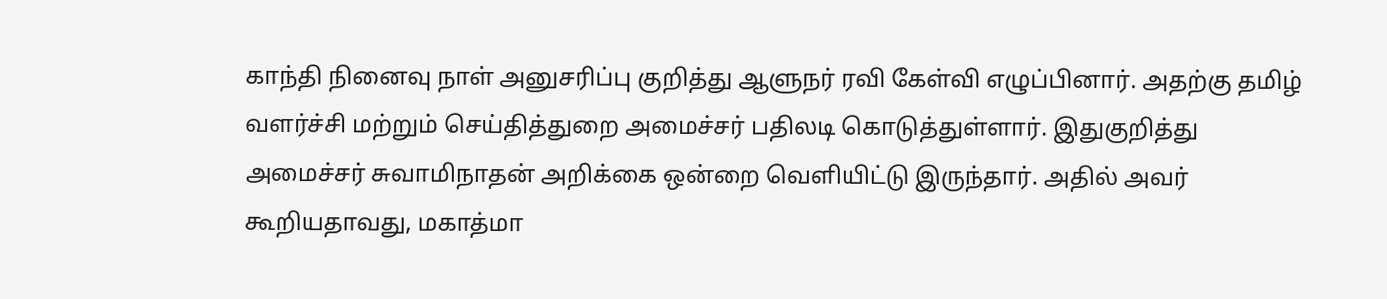காந்தி நினைவு நாள் அனுசரிப்பு குறித்து ஆளுநர் ரவி கேள்வி எழுப்பினார். அதற்கு தமிழ் வளர்ச்சி மற்றும் செய்தித்துறை அமைச்சர் பதிலடி கொடுத்துள்ளார். இதுகுறித்து அமைச்சர் சுவாமிநாதன் அறிக்கை ஒன்றை வெளியிட்டு இருந்தார். அதில் அவர் கூறியதாவது, மகாத்மா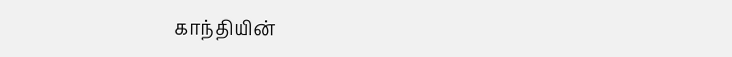காந்தியின்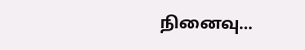நினைவு…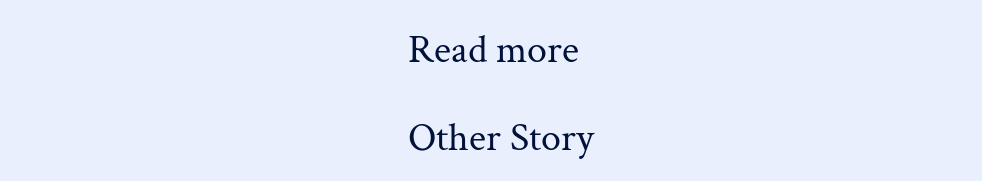Read more

Other Story